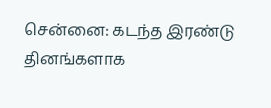சென்னை: கடந்த இரண்டு தினங்களாக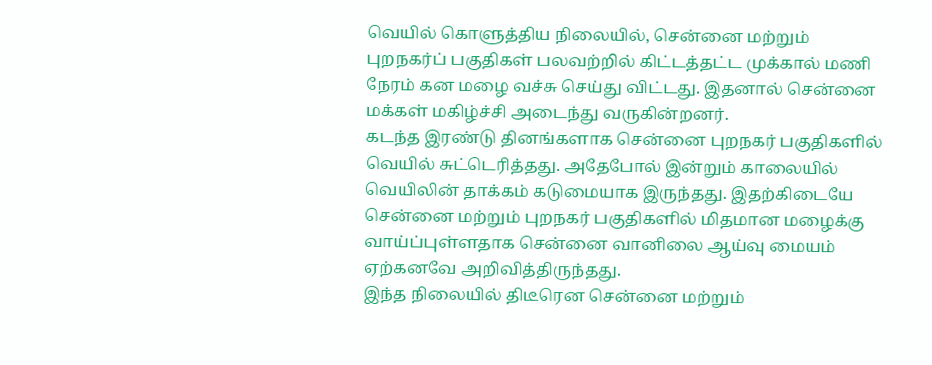வெயில் கொளுத்திய நிலையில், சென்னை மற்றும் புறநகர்ப் பகுதிகள் பலவற்றில் கிட்டத்தட்ட முக்கால் மணி நேரம் கன மழை வச்சு செய்து விட்டது. இதனால் சென்னை மக்கள் மகிழ்ச்சி அடைந்து வருகின்றனர்.
கடந்த இரண்டு தினங்களாக சென்னை புறநகர் பகுதிகளில் வெயில் சுட்டெரித்தது. அதேபோல் இன்றும் காலையில் வெயிலின் தாக்கம் கடுமையாக இருந்தது. இதற்கிடையே சென்னை மற்றும் புறநகர் பகுதிகளில் மிதமான மழைக்கு வாய்ப்புள்ளதாக சென்னை வானிலை ஆய்வு மையம் ஏற்கனவே அறிவித்திருந்தது.
இந்த நிலையில் திடீரென சென்னை மற்றும்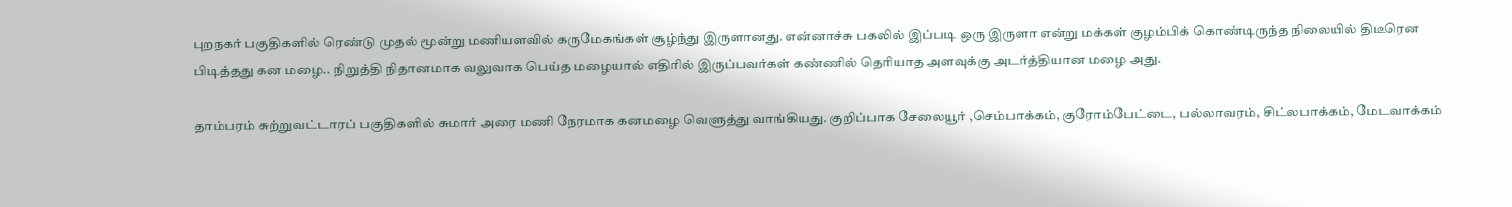புறநகர் பகுதிகளில் ரெண்டு முதல் மூன்று மணியளவில் கருமேகங்கள் சூழ்ந்து இருளானது. என்னாச்சு பகலில் இப்படி ஒரு இருளா என்று மக்கள் குழம்பிக் கொண்டிருந்த நிலையில் திடீரென பிடித்தது கன மழை.. நிறுத்தி நிதானமாக வலுவாக பெய்த மழையால் எதிரில் இருப்பவர்கள் கண்ணில் தெரியாத அளவுக்கு அடர்த்தியான மழை அது.

தாம்பரம் சுற்றுவட்டாரப் பகுதிகளில் சுமார் அரை மணி நேரமாக கனமழை வெளுத்து வாங்கியது. குறிப்பாக சேலையூர் ,செம்பாக்கம், குரோம்பேட்டை, பல்லாவரம், சிட்லபாக்கம், மேடவாக்கம்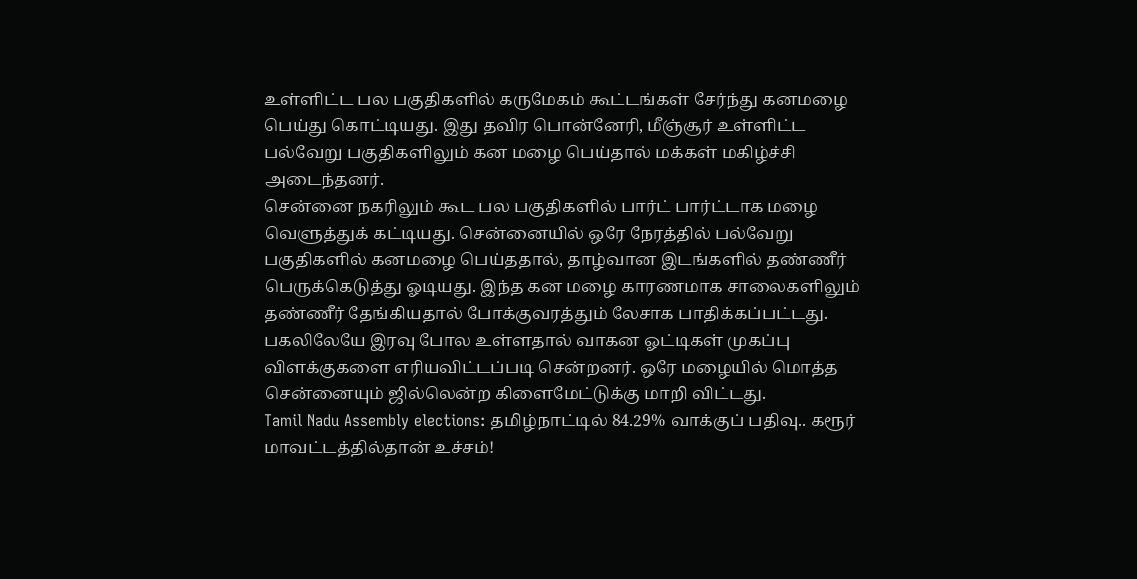உள்ளிட்ட பல பகுதிகளில் கருமேகம் கூட்டங்கள் சேர்ந்து கனமழை பெய்து கொட்டியது. இது தவிர பொன்னேரி, மீஞ்சூர் உள்ளிட்ட பல்வேறு பகுதிகளிலும் கன மழை பெய்தால் மக்கள் மகிழ்ச்சி அடைந்தனர்.
சென்னை நகரிலும் கூட பல பகுதிகளில் பார்ட் பார்ட்டாக மழை வெளுத்துக் கட்டியது. சென்னையில் ஒரே நேரத்தில் பல்வேறு பகுதிகளில் கனமழை பெய்ததால், தாழ்வான இடங்களில் தண்ணீர் பெருக்கெடுத்து ஓடியது. இந்த கன மழை காரணமாக சாலைகளிலும் தண்ணீர் தேங்கியதால் போக்குவரத்தும் லேசாக பாதிக்கப்பட்டது.
பகலிலேயே இரவு போல உள்ளதால் வாகன ஓட்டிகள் முகப்பு விளக்குகளை எரியவிட்டப்படி சென்றனர். ஒரே மழையில் மொத்த சென்னையும் ஜில்லென்ற கிளைமேட்டுக்கு மாறி விட்டது.
Tamil Nadu Assembly elections: தமிழ்நாட்டில் 84.29% வாக்குப் பதிவு.. கரூர் மாவட்டத்தில்தான் உச்சம்!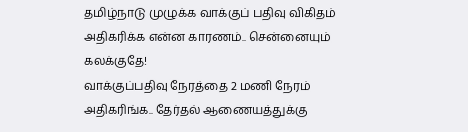தமிழ்நாடு முழுக்க வாக்குப் பதிவு விகிதம் அதிகரிக்க என்ன காரணம்.. சென்னையும் கலக்குதே!
வாக்குப்பதிவு நேரத்தை 2 மணி நேரம் அதிகரிங்க.. தேர்தல் ஆணையத்துக்கு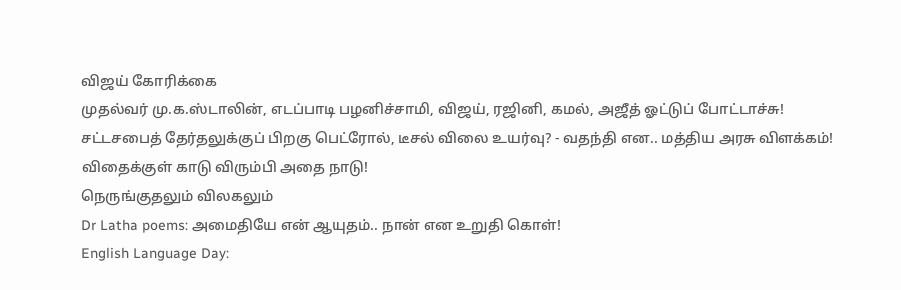விஜய் கோரிக்கை
முதல்வர் மு.க.ஸ்டாலின், எடப்பாடி பழனிச்சாமி, விஜய், ரஜினி, கமல், அஜீத் ஓட்டுப் போட்டாச்சு!
சட்டசபைத் தேர்தலுக்குப் பிறகு பெட்ரோல், டீசல் விலை உயர்வு? - வதந்தி என.. மத்திய அரசு விளக்கம்!
விதைக்குள் காடு விரும்பி அதை நாடு!
நெருங்குதலும் விலகலும்
Dr Latha poems: அமைதியே என் ஆயுதம்.. நான் என உறுதி கொள்!
English Language Day: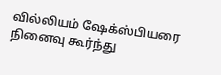வில்லியம் ஷேக்ஸ்பியரை நினைவு கூர்ந்து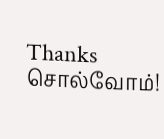Thanks சொல்வோம்!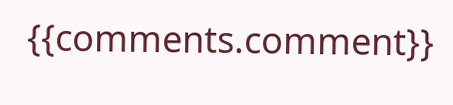{{comments.comment}}